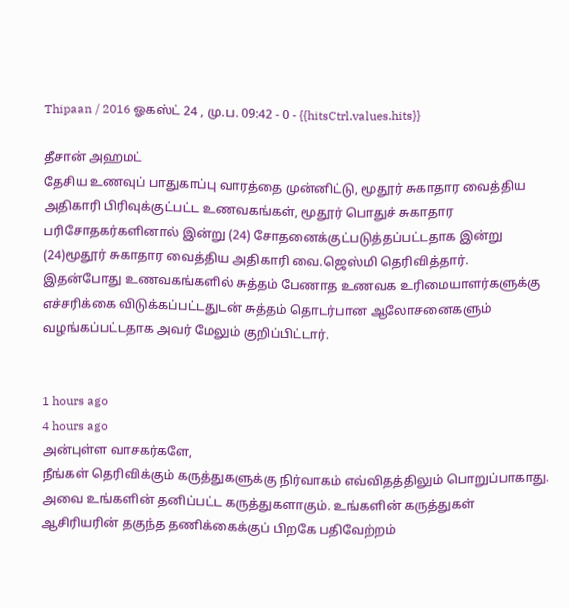Thipaan / 2016 ஓகஸ்ட் 24 , மு.ப. 09:42 - 0 - {{hitsCtrl.values.hits}}

தீசான் அஹமட்
தேசிய உணவுப் பாதுகாப்பு வாரத்தை முன்னிட்டு, மூதூர் சுகாதார வைத்திய அதிகாரி பிரிவுக்குட்பட்ட உணவகங்கள், மூதூர் பொதுச் சுகாதார பரிசோதகர்களினால் இன்று (24) சோதனைக்குட்படுத்தப்பட்டதாக இன்று (24)மூதூர் சுகாதார வைத்திய அதிகாரி வை.ஜெஸ்மி தெரிவித்தார்.
இதன்போது உணவகங்களில் சுத்தம் பேணாத உணவக உரிமையாளர்களுக்கு எச்சரிக்கை விடுக்கப்பட்டதுடன் சுத்தம் தொடர்பான ஆலோசனைகளும் வழங்கப்பட்டதாக அவர் மேலும் குறிப்பிட்டார்.


1 hours ago
4 hours ago
அன்புள்ள வாசகர்களே,
நீங்கள் தெரிவிக்கும் கருத்துகளுக்கு நிர்வாகம் எவ்விதத்திலும் பொறுப்பாகாது. அவை உங்களின் தனிப்பட்ட கருத்துகளாகும். உங்களின் கருத்துகள் ஆசிரியரின் தகுந்த தணிக்கைக்குப் பிறகே பதிவேற்றம்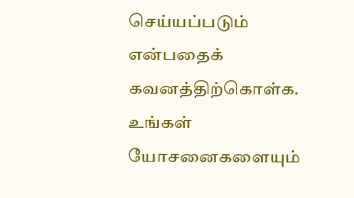செய்யப்படும் என்பதைக் கவனத்திற்கொள்க. உங்கள் யோசனைகளையும்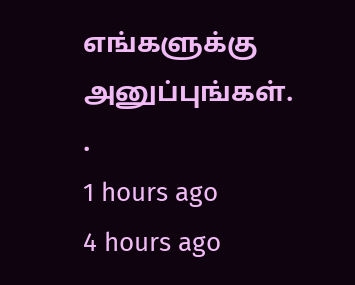எங்களுக்கு அனுப்புங்கள். .
1 hours ago
4 hours ago